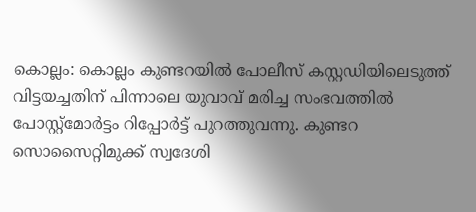കൊല്ലം: കൊല്ലം കുണ്ടറയിൽ പോലീസ് കസ്റ്റഡിയിലെടുത്ത് വിട്ടയച്ചതിന് പിന്നാലെ യുവാവ് മരിച്ച സംഭവത്തിൽ പോസ്റ്റ്‌മോർട്ടം റിപ്പോർട്ട് പുറത്തുവന്നു. കുണ്ടറ സൊസൈറ്റിമുക്ക് സ്വദേശി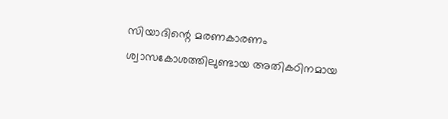സിയാദിന്റെ മരണകാരണം ശ്വാസകോശത്തിലുണ്ടായ അതികഠിനമായ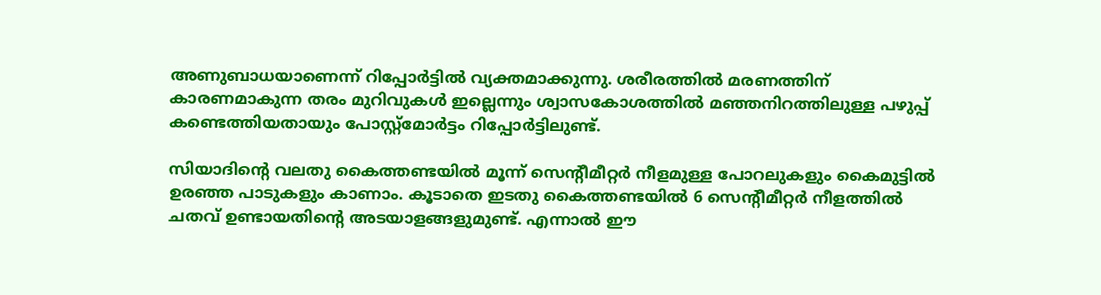അണുബാധയാണെന്ന് റിപ്പോർട്ടിൽ വ്യക്തമാക്കുന്നു. ശരീരത്തിൽ മരണത്തിന് കാരണമാകുന്ന തരം മുറിവുകൾ ഇല്ലെന്നും ശ്വാസകോശത്തിൽ മഞ്ഞനിറത്തിലുള്ള പഴുപ്പ് കണ്ടെത്തിയതായും പോസ്റ്റ്‌മോർട്ടം റിപ്പോർട്ടിലുണ്ട്.

സിയാദിന്റെ വലതു കൈത്തണ്ടയിൽ മൂന്ന് സെന്റീമീറ്റർ നീളമുള്ള പോറലുകളും കൈമുട്ടിൽ ഉരഞ്ഞ പാടുകളും കാണാം. കൂടാതെ ഇടതു കൈത്തണ്ടയിൽ 6 സെന്റീമീറ്റർ നീളത്തിൽ ചതവ് ഉണ്ടായതിന്റെ അടയാളങ്ങളുമുണ്ട്. എന്നാൽ ഈ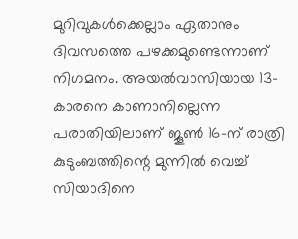മുറിവുകൾക്കെല്ലാം ഏതാനും ദിവസത്തെ പഴക്കമുണ്ടെന്നാണ് നിഗമനം. അയൽവാസിയായ 13-കാരനെ കാണാനില്ലെന്ന പരാതിയിലാണ് ജൂൺ 16-ന് രാത്രി കുടുംബത്തിന്റെ മുന്നിൽ വെച്ച് സിയാദിനെ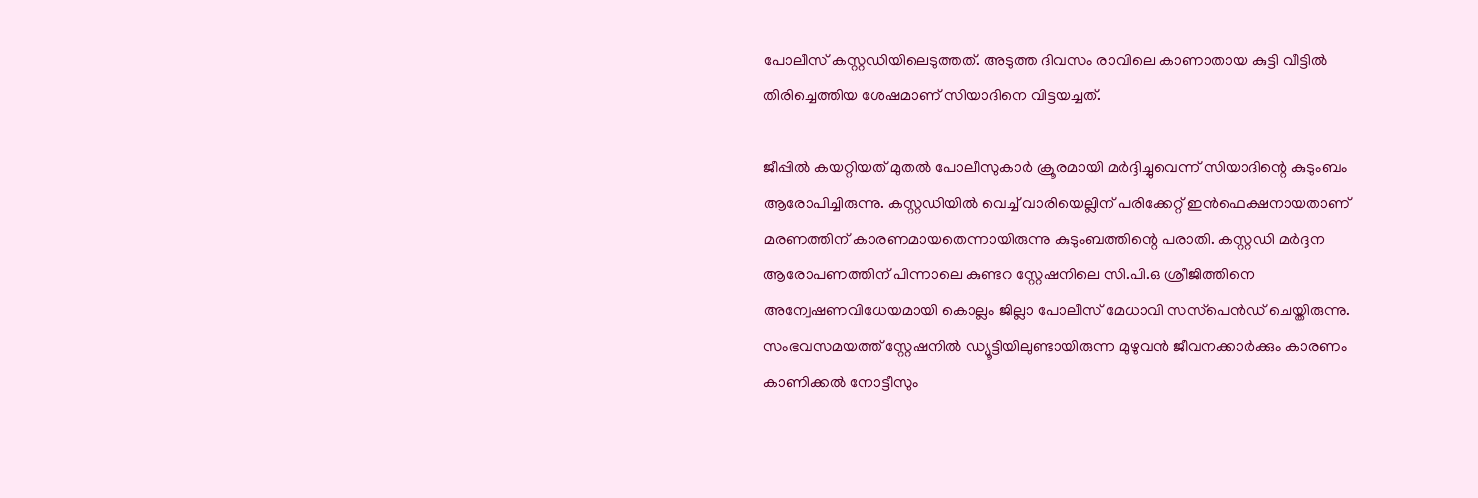പോലീസ് കസ്റ്റഡിയിലെടുത്തത്. അടുത്ത ദിവസം രാവിലെ കാണാതായ കുട്ടി വീട്ടിൽ തിരിച്ചെത്തിയ ശേഷമാണ് സിയാദിനെ വിട്ടയച്ചത്.

ജീപ്പിൽ കയറ്റിയത് മുതൽ പോലീസുകാർ ക്രൂരമായി മർദ്ദിച്ചുവെന്ന് സിയാദിന്റെ കുടുംബം ആരോപിച്ചിരുന്നു. കസ്റ്റഡിയിൽ വെച്ച് വാരിയെല്ലിന് പരിക്കേറ്റ് ഇൻഫെക്ഷനായതാണ് മരണത്തിന് കാരണമായതെന്നായിരുന്നു കുടുംബത്തിന്റെ പരാതി. കസ്റ്റഡി മർദ്ദന ആരോപണത്തിന് പിന്നാലെ കുണ്ടറ സ്റ്റേഷനിലെ സി.പി.ഒ ശ്രീജിത്തിനെ അന്വേഷണവിധേയമായി കൊല്ലം ജില്ലാ പോലീസ് മേധാവി സസ്‌പെൻഡ് ചെയ്തിരുന്നു. സംഭവസമയത്ത് സ്റ്റേഷനിൽ ഡ്യൂട്ടിയിലുണ്ടായിരുന്ന മുഴുവൻ ജീവനക്കാർക്കും കാരണം കാണിക്കൽ നോട്ടീസും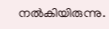നല്‍കിയിരുന്നു.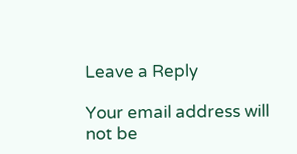Leave a Reply

Your email address will not be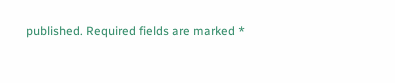published. Required fields are marked *